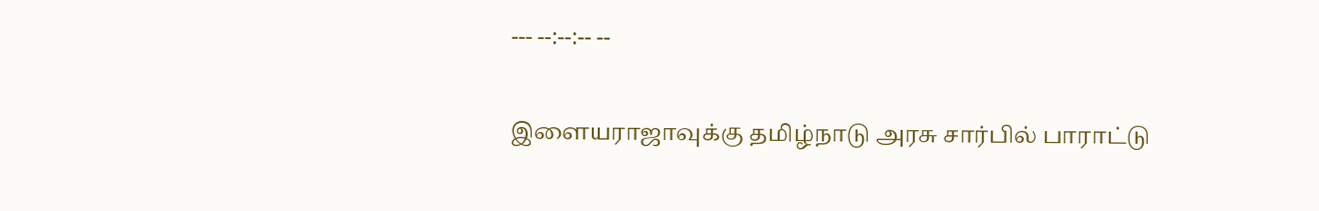--- --:--:-- --

இளையராஜாவுக்கு தமிழ்நாடு அரசு சார்பில் பாராட்டு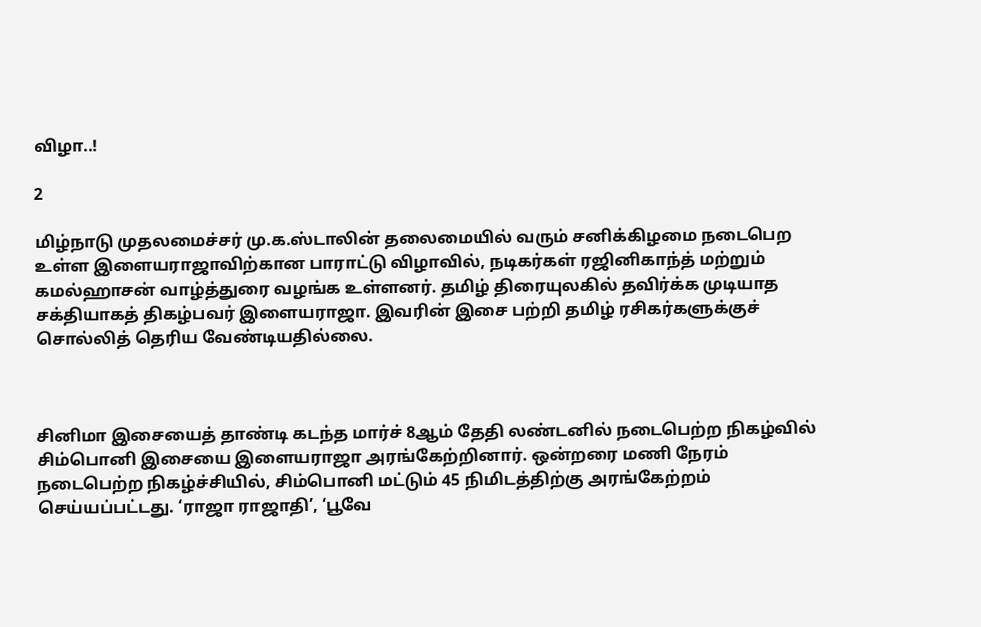விழா..!

2

மிழ்நாடு முதலமைச்சர் மு.க.ஸ்டாலின் தலைமையில் வரும் சனிக்கிழமை நடைபெற உள்ள இளையராஜாவிற்கான பாராட்டு விழாவில், நடிகர்கள் ரஜினிகாந்த் மற்றும் கமல்ஹாசன் வாழ்த்துரை வழங்க உள்ளனர். தமிழ் திரையுலகில் தவிர்க்க முடியாத சக்தியாகத் திகழ்பவர் இளையராஜா. இவரின் இசை பற்றி தமிழ் ரசிகர்களுக்குச் சொல்லித் தெரிய வேண்டியதில்லை.



சினிமா இசையைத் தாண்டி கடந்த மார்ச் 8ஆம் தேதி லண்டனில் நடைபெற்ற நிகழ்வில் சிம்பொனி இசையை இளையராஜா அரங்கேற்றினார். ஒன்றரை மணி நேரம் நடைபெற்ற நிகழ்ச்சியில், சிம்பொனி மட்டும் 45 நிமிடத்திற்கு அரங்கேற்றம் செய்யப்பட்டது. ‘ராஜா ராஜாதி’, ‘பூவே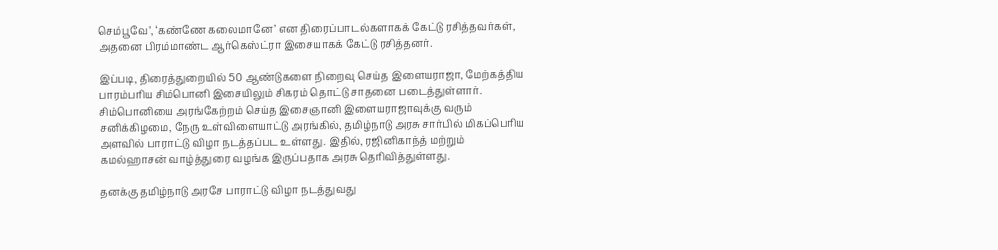செம்பூவே’, ‘கண்ணே கலைமானே’ என திரைப்பாடல்களாகக் கேட்டு ரசித்தவர்கள், அதனை பிரம்மாண்ட ஆர்கெஸ்ட்ரா இசையாகக் கேட்டு ரசித்தனர்.

இப்படி, திரைத்துறையில் 50 ஆண்டுகளை நிறைவு செய்த இளையராஜா, மேற்கத்திய பாரம்பரிய சிம்பொனி இசையிலும் சிகரம் தொட்டு சாதனை படைத்துள்ளார். சிம்பொனியை அரங்கேற்றம் செய்த இசைஞானி இளையராஜாவுக்கு வரும் சனிக்கிழமை, நேரு உள்விளையாட்டு அரங்கில், தமிழ்நாடு அரசு சார்பில் மிகப்பெரிய அளவில் பாராட்டு விழா நடத்தப்பட உள்ளது. இதில், ரஜினிகாந்த் மற்றும் கமல்ஹாசன் வாழ்த்துரை வழங்க இருப்பதாக அரசு தெரிவித்துள்ளது.

தனக்கு தமிழ்நாடு அரசே பாராட்டு விழா நடத்துவது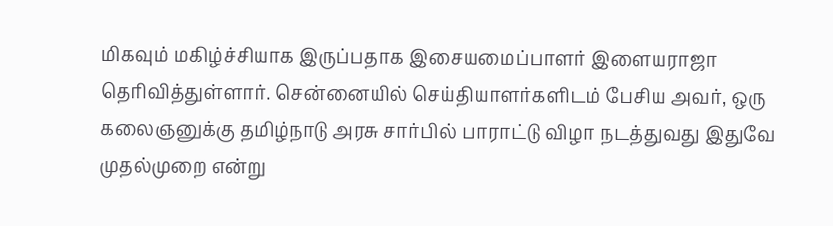மிகவும் மகிழ்ச்சியாக இருப்பதாக இசையமைப்பாளர் இளையராஜா தெரிவித்துள்ளார். சென்னையில் செய்தியாளர்களிடம் பேசிய அவர், ஒரு கலைஞனுக்கு தமிழ்நாடு அரசு சார்பில் பாராட்டு விழா நடத்துவது இதுவே முதல்முறை என்று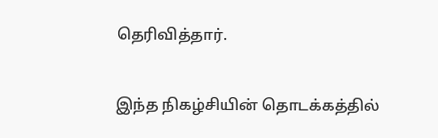தெரிவித்தார்.

இந்த நிகழ்சியின் தொடக்கத்தில்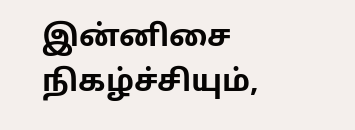இன்னிசை நிகழ்ச்சியும்,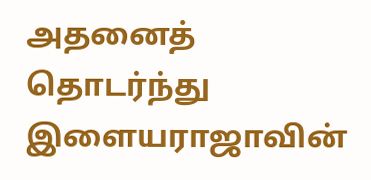அதனைத் தொடர்ந்து இளையராஜாவின்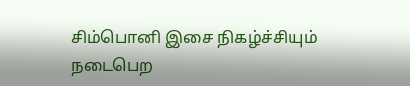சிம்பொனி இசை நிகழ்ச்சியும் நடைபெற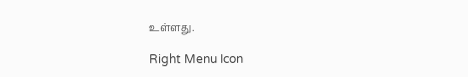உள்ளது.

Right Menu Icon